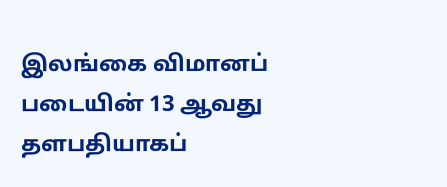இலங்கை விமானப் படையின் 13 ஆவது தளபதியாகப்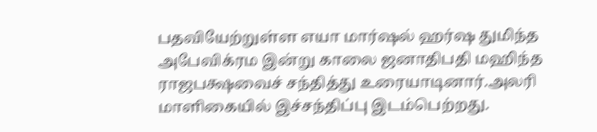பதவியேற்றுள்ள எயா மார்ஷல் ஹர்ஷ துமிந்த அபேவிக்ரம இன்று காலை ஜனாதிபதி மஹிந்த ராஜபக்ஷவைச் சந்தித்து உரையாடினார்.அலரி மாளிகையில் இச்சந்திப்பு இடம்பெற்றது.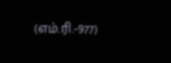(எம்.ரி.-977)